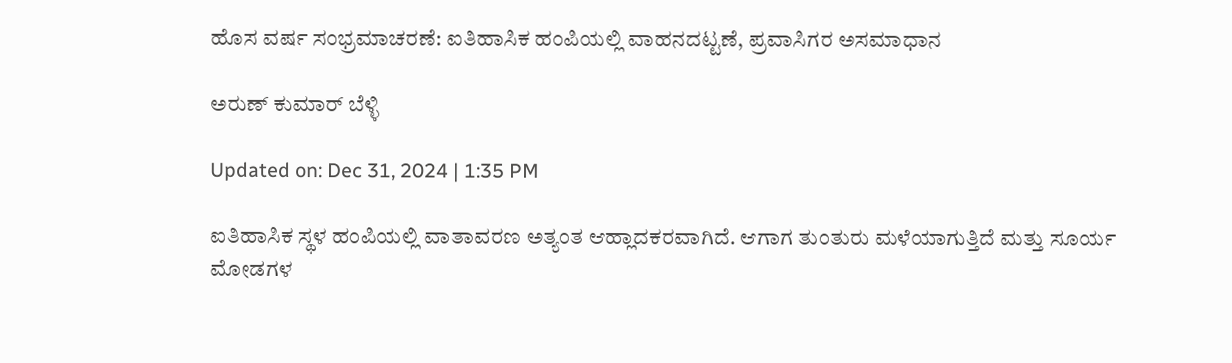ಹೊಸ ವರ್ಷ ಸಂಭ್ರಮಾಚರಣೆ: ಐತಿಹಾಸಿಕ ಹಂಪಿಯಲ್ಲಿ ವಾಹನದಟ್ಟಣೆ, ಪ್ರವಾಸಿಗರ ಅಸಮಾಧಾನ

ಅರುಣ್ ಕುಮಾರ್ ಬೆಳ್ಳಿ

Updated on: Dec 31, 2024 | 1:35 PM

ಐತಿಹಾಸಿಕ ಸ್ಥಳ ಹಂಪಿಯಲ್ಲಿ ವಾತಾವರಣ ಅತ್ಯಂತ ಆಹ್ಲಾದಕರವಾಗಿದೆ. ಆಗಾಗ ತುಂತುರು ಮಳೆಯಾಗುತ್ತಿದೆ ಮತ್ತು ಸೂರ್ಯ ಮೋಡಗಳ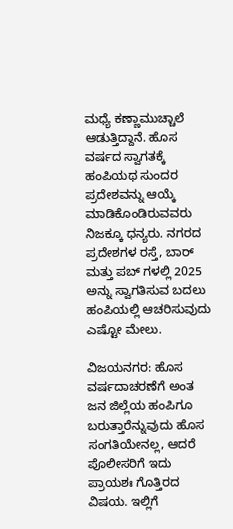ಮಧ್ಯೆ ಕಣ್ಣಾಮುಚ್ಚಾಲೆ ಆಡುತ್ತಿದ್ದಾನೆ. ಹೊಸ ವರ್ಷದ ಸ್ವಾಗತಕ್ಕೆ ಹಂಪಿಯಥ ಸುಂದರ ಪ್ರದೇಶವನ್ನು ಆಯ್ಕೆ ಮಾಡಿಕೊಂಡಿರುವವರು ನಿಜಕ್ಕೂ ಧನ್ಯರು. ನಗರದ ಪ್ರದೇಶಗಳ ರಸ್ತೆ, ಬಾರ್ ಮತ್ತು ಪಬ್ ಗಳಲ್ಲಿ 2025 ಅನ್ನು ಸ್ವಾಗತಿಸುವ ಬದಲು ಹಂಪಿಯಲ್ಲಿ ಆಚರಿಸುವುದು ಎಷ್ಟೋ ಮೇಲು.

ವಿಜಯನಗರ: ಹೊಸ ವರ್ಷದಾಚರಣೆಗೆ ಅಂತ ಜನ ಜಿಲ್ಲೆಯ ಹಂಪಿಗೂ ಬರುತ್ತಾರೆನ್ನುವುದು ಹೊಸ ಸಂಗತಿಯೇನಲ್ಲ, ಆದರೆ ಪೊಲೀಸರಿಗೆ ಇದು ಪ್ರಾಯಶಃ ಗೊತ್ತಿರದ ವಿಷಯ. ಇಲ್ಲಿಗೆ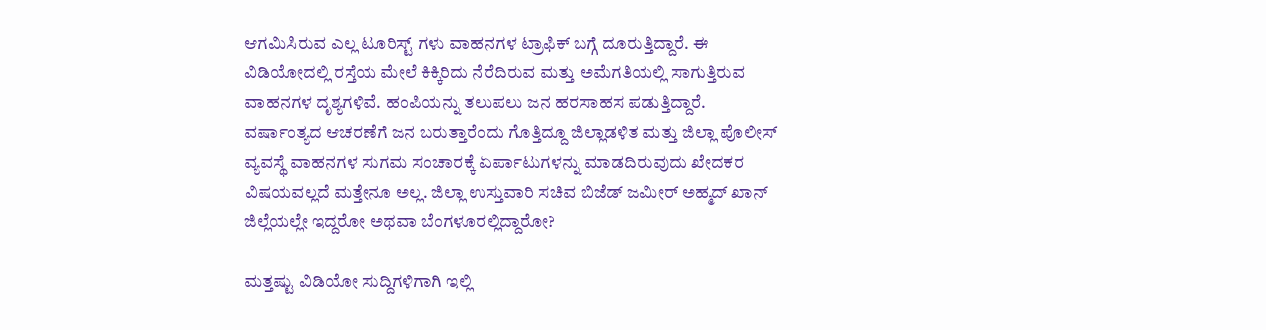ಆಗಮಿಸಿರುವ ಎಲ್ಲ ಟೂರಿಸ್ಟ್ ಗಳು ವಾಹನಗಳ ಟ್ರಾಫಿಕ್ ಬಗ್ಗೆ ದೂರುತ್ತಿದ್ದಾರೆ. ಈ ವಿಡಿಯೋದಲ್ಲಿ ರಸ್ತೆಯ ಮೇಲೆ ಕಿಕ್ಕಿರಿದು ನೆರೆದಿರುವ ಮತ್ತು ಅಮೆಗತಿಯಲ್ಲಿ ಸಾಗುತ್ತಿರುವ ವಾಹನಗಳ ದೃಶ್ಯಗಳಿವೆ. ಹಂಪಿಯನ್ನು ತಲುಪಲು ಜನ ಹರಸಾಹಸ ಪಡುತ್ತಿದ್ದಾರೆ. ವರ್ಷಾಂತ್ಯದ ಆಚರಣೆಗೆ ಜನ ಬರುತ್ತಾರೆಂದು ಗೊತ್ತಿದ್ದೂ ಜಿಲ್ಲಾಡಳಿತ ಮತ್ತು ಜಿಲ್ಲಾ ಪೊಲೀಸ್ ವ್ಯವಸ್ಥೆ ವಾಹನಗಳ ಸುಗಮ ಸಂಚಾರಕ್ಕೆ ಏರ್ಪಾಟುಗಳನ್ನು ಮಾಡದಿರುವುದು ಖೇದಕರ ವಿಷಯವಲ್ಲದೆ ಮತ್ತೇನೂ ಅಲ್ಲ. ಜಿಲ್ಲಾ ಉಸ್ತುವಾರಿ ಸಚಿವ ಬಿಜೆಡ್ ಜಮೀರ್ ಅಹ್ಮದ್ ಖಾನ್ ಜಿಲ್ಲೆಯಲ್ಲೇ ಇದ್ದರೋ ಅಥವಾ ಬೆಂಗಳೂರಲ್ಲಿದ್ದಾರೋ?

ಮತ್ತಷ್ಟು ವಿಡಿಯೋ ಸುದ್ದಿಗಳಿಗಾಗಿ ಇಲ್ಲಿ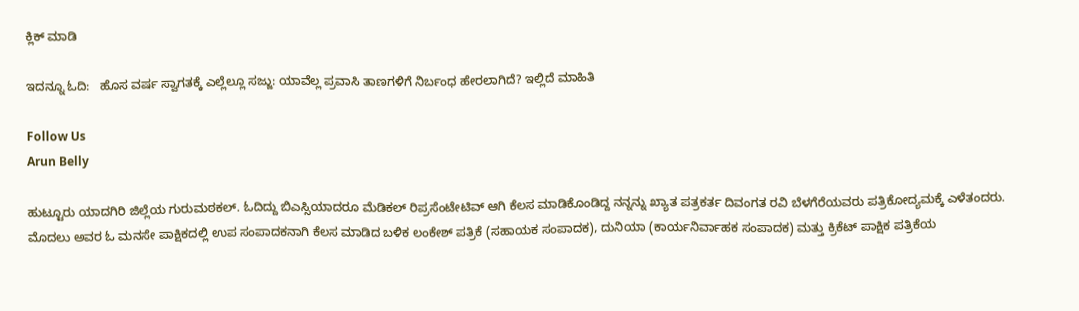ಕ್ಲಿಕ್ ಮಾಡಿ

ಇದನ್ನೂ ಓದಿ:   ಹೊಸ ವರ್ಷ ಸ್ವಾಗತಕ್ಕೆ ಎಲ್ಲೆಲ್ಲೂ ಸಜ್ಜು: ಯಾವೆಲ್ಲ ಪ್ರವಾಸಿ ತಾಣಗಳಿಗೆ ನಿರ್ಬಂಧ ಹೇರಲಾಗಿದೆ? ಇಲ್ಲಿದೆ ಮಾಹಿತಿ

Follow Us
Arun Belly

ಹುಟ್ಟೂರು ಯಾದಗಿರಿ ಜಿಲ್ಲೆಯ ಗುರುಮಠಕಲ್. ಓದಿದ್ದು ಬಿಎಸ್ಸಿಯಾದರೂ ಮೆಡಿಕಲ್ ರಿಪ್ರಸೆಂಟೇಟಿವ್ ಆಗಿ ಕೆಲಸ ಮಾಡಿಕೊಂಡಿದ್ದ ನನ್ನನ್ನು ಖ್ಯಾತ ಪತ್ರಕರ್ತ ದಿವಂಗತ ರವಿ ಬೆಳಗೆರೆಯವರು ಪತ್ರಿಕೋದ್ಯಮಕ್ಕೆ ಎಳೆತಂದರು. ಮೊದಲು ಅವರ ಓ ಮನಸೇ ಪಾಕ್ಷಿಕದಲ್ಲಿ ಉಪ ಸಂಪಾದಕನಾಗಿ ಕೆಲಸ ಮಾಡಿದ ಬಳಿಕ ಲಂಕೇಶ್ ಪತ್ರಿಕೆ (ಸಹಾಯಕ ಸಂಪಾದಕ), ದುನಿಯಾ (ಕಾರ್ಯನಿರ್ವಾಹಕ ಸಂಪಾದಕ) ಮತ್ತು ಕ್ರಿಕೆಟ್ ಪಾಕ್ಷಿಕ ಪತ್ರಿಕೆಯ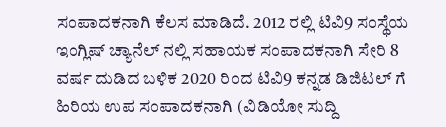ಸಂಪಾದಕನಾಗಿ ಕೆಲಸ ಮಾಡಿದೆ. 2012 ರಲ್ಲಿ ಟಿವಿ9 ಸಂಸ್ಥೆಯ ಇಂಗ್ಲಿಷ್ ಚ್ಯಾನೆಲ್ ನಲ್ಲಿ ಸಹಾಯಕ ಸಂಪಾದಕನಾಗಿ ಸೇರಿ 8 ವರ್ಷ ದುಡಿದ ಬಳಿಕ 2020 ರಿಂದ ಟಿವಿ9 ಕನ್ನಡ ಡಿಜಿಟಲ್ ಗೆ ಹಿರಿಯ ಉಪ ಸಂಪಾದಕನಾಗಿ (ವಿಡಿಯೋ ಸುದ್ದಿ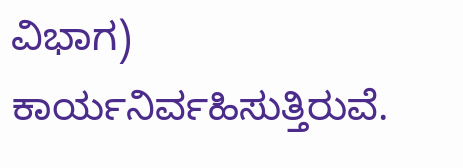ವಿಭಾಗ) ಕಾರ್ಯನಿರ್ವಹಿಸುತ್ತಿರುವೆ.